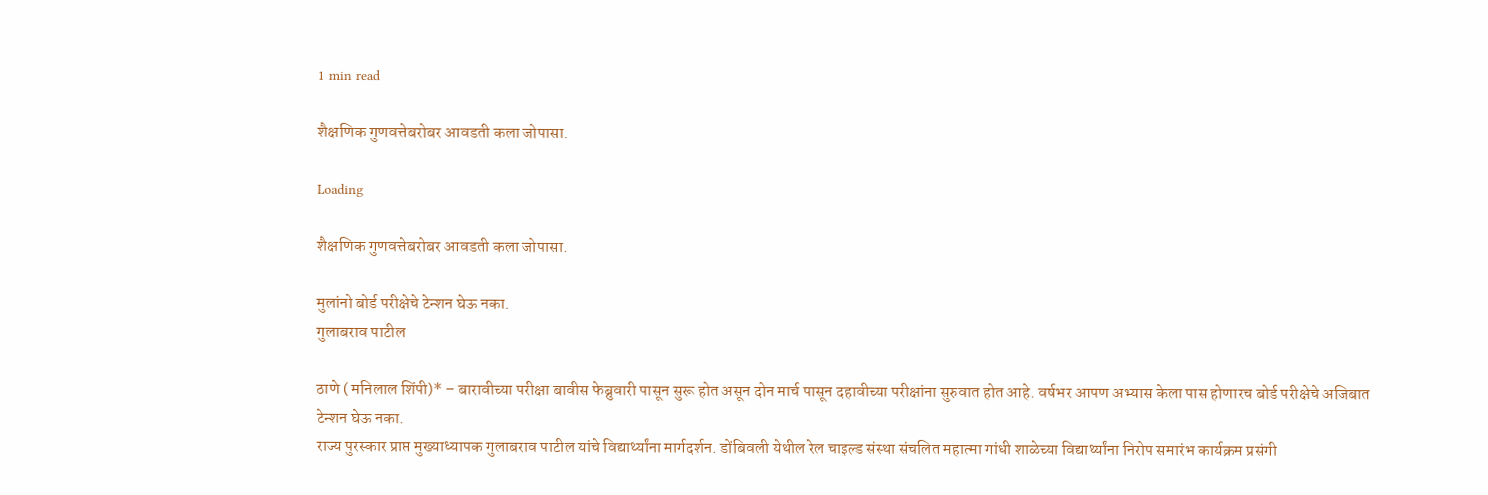1 min read

शैक्षणिक गुणवत्तेबरोबर आवडती कला जोपासा.

Loading

शैक्षणिक गुणवत्तेबरोबर आवडती कला जोपासा.

मुलांनो बोर्ड परीक्षेचे टेन्शन घेऊ नका.
गुलाबराव पाटील

ठाणे ( मनिलाल शिंपी)* – बारावीच्या परीक्षा बावीस फेब्रुवारी पासून सुरू होत असून दोन मार्च पासून दहावीच्या परीक्षांना सुरुवात होत आहे. वर्षभर आपण अभ्यास केला पास होणारच बोर्ड परीक्षेचे अजिबात टेन्शन घेऊ नका.
राज्य पुरस्कार प्राप्त मुख्याध्यापक गुलाबराव पाटील यांचे विद्यार्थ्यांना मार्गदर्शन. डोंबिवली येथील रेल चाइल्ड संस्था संचलित महात्मा गांधी शाळेच्या विद्यार्थ्यांना निरोप समारंभ कार्यक्रम प्रसंगी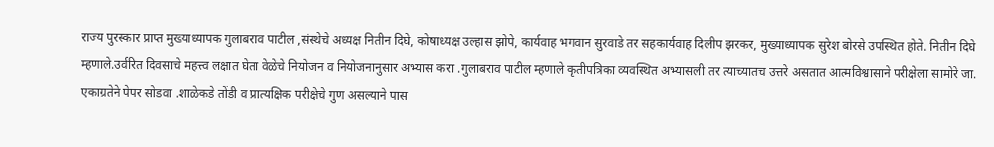राज्य पुरस्कार प्राप्त मुख्याध्यापक गुलाबराव पाटील ,संस्थेचे अध्यक्ष नितीन दिघे, कोषाध्यक्ष उल्हास झोपे, कार्यवाह भगवान सुरवाडे तर सहकार्यवाह दिलीप झरकर, मुख्याध्यापक सुरेश बोरसे उपस्थित होते. नितीन दिघे म्हणाले.उर्वरित दिवसाचे महत्त्व लक्षात घेता वेळेचे नियोजन व नियोजनानुसार अभ्यास करा .गुलाबराव पाटील म्हणाले कृतीपत्रिका व्यवस्थित अभ्यासली तर त्याच्यातच उत्तरे असतात आत्मविश्वासाने परीक्षेला सामोरे जा. एकाग्रतेने पेपर सोडवा .शाळेकडे तोंडी व प्रात्यक्षिक परीक्षेचे गुण असल्याने पास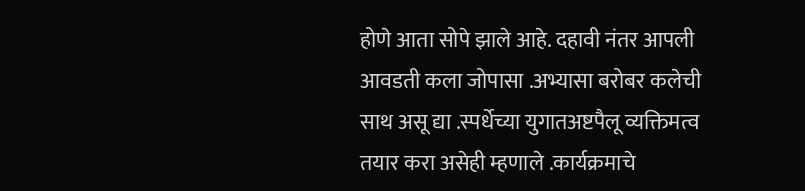होणे आता सोपे झाले आहे. दहावी नंतर आपली आवडती कला जोपासा .अभ्यासा बरोबर कलेची साथ असू द्या .स्पर्धेच्या युगातअष्टपैलू व्यक्तिमत्व तयार करा असेही म्हणाले .कार्यक्रमाचे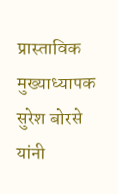प्रास्ताविक मुख्याध्यापक सुरेश बोरसे यांनी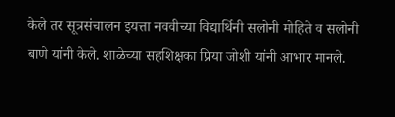केले तर सूत्रसंचालन इयत्ता नववीच्या विद्यार्थिनी सलोनी मोहिते व सलोनी बाणे यांनी केले. शाळेच्या सहशिक्षका प्रिया जोशी यांनी आभार मानले.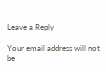Leave a Reply

Your email address will not be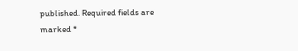published. Required fields are marked *